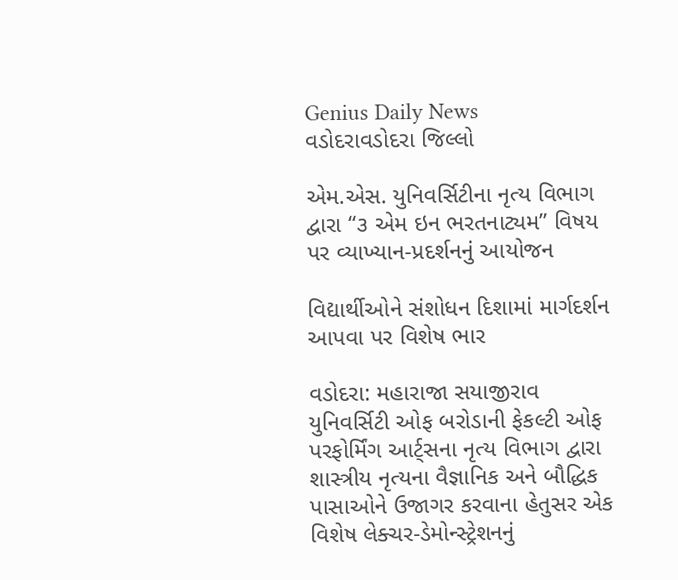Genius Daily News
વડોદરાવડોદરા જિલ્લો

એમ.એસ. યુનિવર્સિટીના નૃત્ય વિભાગ દ્વારા “૩ એમ ઇન ભરતનાટ્યમ” વિષય પર વ્યાખ્યાન-પ્રદર્શનનું આયોજન

વિદ્યાર્થીઓને સંશોધન દિશામાં માર્ગદર્શન આપવા પર વિશેષ ભાર

વડોદરા: મહારાજા સયાજીરાવ યુનિવર્સિટી ઓફ બરોડાની ફેકલ્ટી ઓફ પરફોર્મિંગ આર્ટ્સના નૃત્ય વિભાગ દ્વારા શાસ્ત્રીય નૃત્યના વૈજ્ઞાનિક અને બૌદ્ધિક પાસાઓને ઉજાગર કરવાના હેતુસર એક વિશેષ લેક્ચર-ડેમોન્સ્ટ્રેશનનું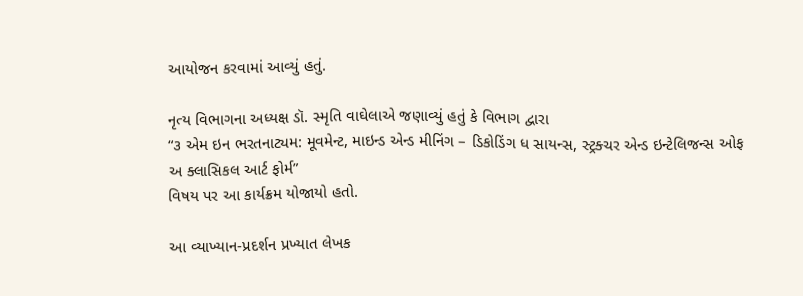આયોજન કરવામાં આવ્યું હતું.

નૃત્ય વિભાગના અધ્યક્ષ ડૉ. સ્મૃતિ વાઘેલાએ જણાવ્યું હતું કે વિભાગ દ્વારા
“૩ એમ ઇન ભરતનાટ્યમ: મૂવમેન્ટ, માઇન્ડ એન્ડ મીનિંગ – ડિકોડિંગ ધ સાયન્સ, સ્ટ્રક્ચર એન્ડ ઇન્ટેલિજન્સ ઓફ અ ક્લાસિકલ આર્ટ ફોર્મ”
વિષય પર આ કાર્યક્રમ યોજાયો હતો.

આ વ્યાખ્યાન-પ્રદર્શન પ્રખ્યાત લેખક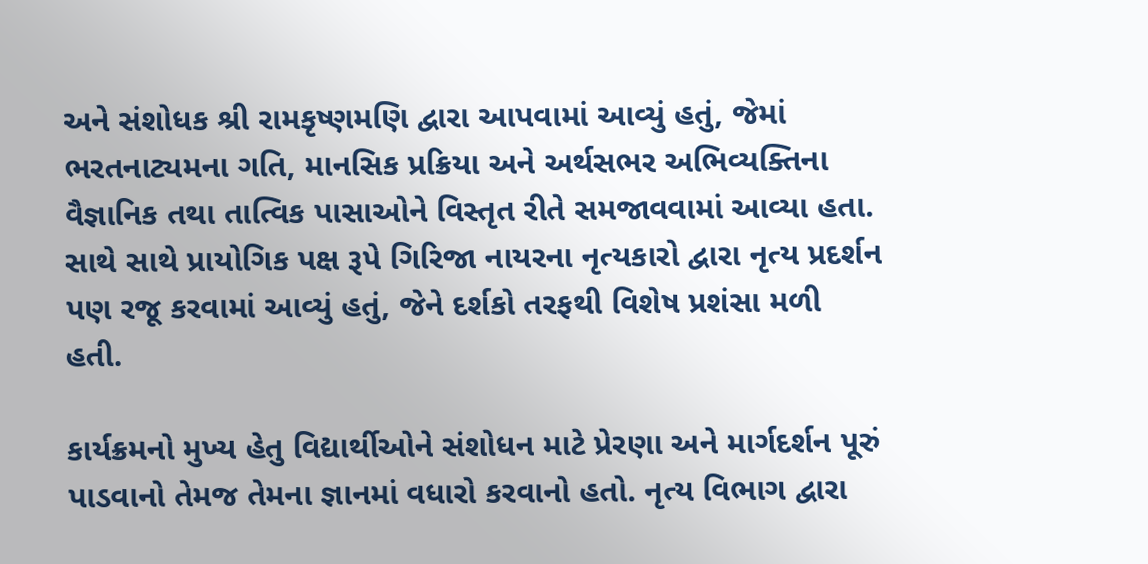અને સંશોધક શ્રી રામકૃષ્ણમણિ દ્વારા આપવામાં આવ્યું હતું, જેમાં ભરતનાટ્યમના ગતિ, માનસિક પ્રક્રિયા અને અર્થસભર અભિવ્યક્તિના વૈજ્ઞાનિક તથા તાત્વિક પાસાઓને વિસ્તૃત રીતે સમજાવવામાં આવ્યા હતા. સાથે સાથે પ્રાયોગિક પક્ષ રૂપે ગિરિજા નાયરના નૃત્યકારો દ્વારા નૃત્ય પ્રદર્શન પણ રજૂ કરવામાં આવ્યું હતું, જેને દર્શકો તરફથી વિશેષ પ્રશંસા મળી હતી.

કાર્યક્રમનો મુખ્ય હેતુ વિદ્યાર્થીઓને સંશોધન માટે પ્રેરણા અને માર્ગદર્શન પૂરું પાડવાનો તેમજ તેમના જ્ઞાનમાં વધારો કરવાનો હતો. નૃત્ય વિભાગ દ્વારા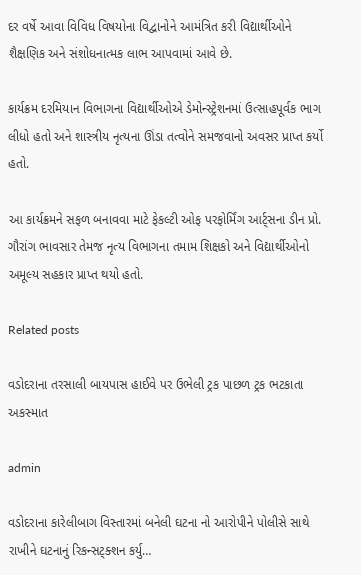દર વર્ષે આવા વિવિધ વિષયોના વિદ્વાનોને આમંત્રિત કરી વિદ્યાર્થીઓને શૈક્ષણિક અને સંશોધનાત્મક લાભ આપવામાં આવે છે.

કાર્યક્રમ દરમિયાન વિભાગના વિદ્યાર્થીઓએ ડેમોન્સ્ટ્રેશનમાં ઉત્સાહપૂર્વક ભાગ લીધો હતો અને શાસ્ત્રીય નૃત્યના ઊંડા તત્વોને સમજવાનો અવસર પ્રાપ્ત કર્યો હતો.

આ કાર્યક્રમને સફળ બનાવવા માટે ફેકલ્ટી ઓફ પરફોર્મિંગ આર્ટ્સના ડીન પ્રો. ગૌરાંગ ભાવસાર તેમજ નૃત્ય વિભાગના તમામ શિક્ષકો અને વિદ્યાર્થીઓનો અમૂલ્ય સહકાર પ્રાપ્ત થયો હતો.

Related posts

વડોદરાના તરસાલી બાયપાસ હાઈવે પર ઉભેલી ટ્રક પાછળ ટ્રક ભટકાતા અકસ્માત

admin

વડોદરાના કારેલીબાગ વિસ્તારમાં બનેલી ઘટના નો આરોપીને પોલીસે સાથે રાખીને ઘટનાનું રિકન્સટ્ક્શન કર્યુ…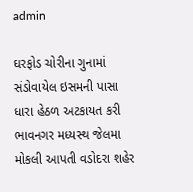admin

ઘરફોડ ચોરીના ગુનામાં સંડોવાયેલ ઇસમની પાસા ધારા હેઠળ અટકાયત કરી ભાવનગર મધ્યસ્થ જેલમા મોકલી આપતી વડોદરા શહેર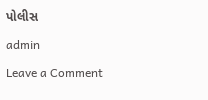પોલીસ

admin

Leave a Comment